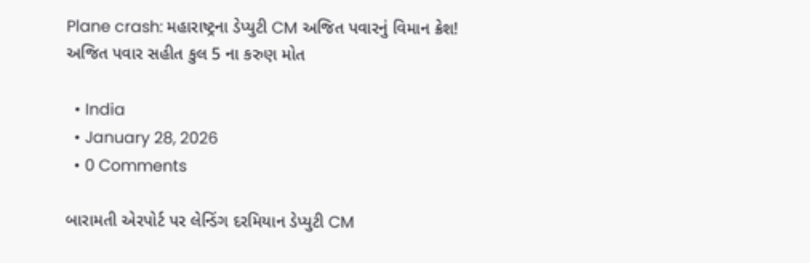Plane crash: મહારાષ્ટ્રના ડેપ્યુટી CM અજિત પવારનું વિમાન ક્રેશ! અજિત પવાર સહીત કુલ 5 ના કરુણ મોત

  • India
  • January 28, 2026
  • 0 Comments

બારામતી એરપોર્ટ પર લેન્ડિંગ દરમિયાન ડેપ્યુટી CM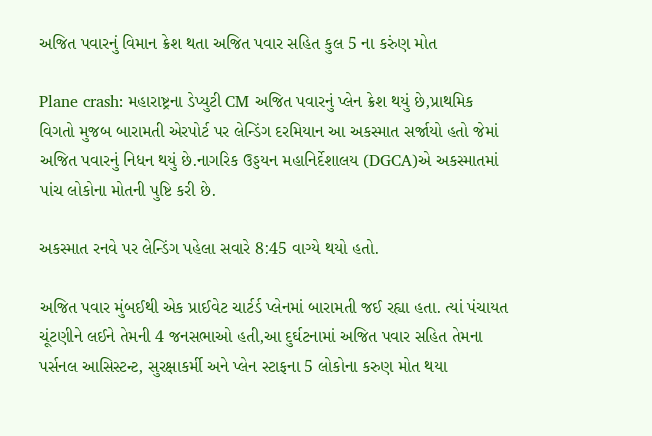અજિત પવારનું વિમાન ક્રેશ થતા અજિત પવાર સહિત કુલ 5 ના કરુંણ મોત

Plane crash: મહારાષ્ટ્રના ડેપ્યુટી CM અજિત પવારનું પ્લેન ક્રેશ થયું છે,પ્રાથમિક વિગતો મુજબ બારામતી એરપોર્ટ પર લેન્ડિંગ દરમિયાન આ અકસ્માત સર્જાયો હતો જેમાં અજિત પવારનું નિધન થયું છે.નાગરિક ઉડ્ડયન મહાનિર્દેશાલય (DGCA)એ અકસ્માતમાં પાંચ લોકોના મોતની પુષ્ટિ કરી છે.

અકસ્માત રનવે પર લેન્ડિંગ પહેલા સવારે 8:45 વાગ્યે થયો હતો.

અજિત પવાર મુંબઈથી એક પ્રાઈવેટ ચાર્ટર્ડ પ્લેનમાં બારામતી જઈ રહ્યા હતા. ત્યાં પંચાયત ચૂંટણીને લઈને તેમની 4 જનસભાઓ હતી,આ દુર્ઘટનામાં અજિત પવાર સહિત તેમના પર્સનલ આસિસ્ટન્ટ, સુરક્ષાકર્મી અને પ્લેન સ્ટાફના 5 લોકોના કરુણ મોત થયા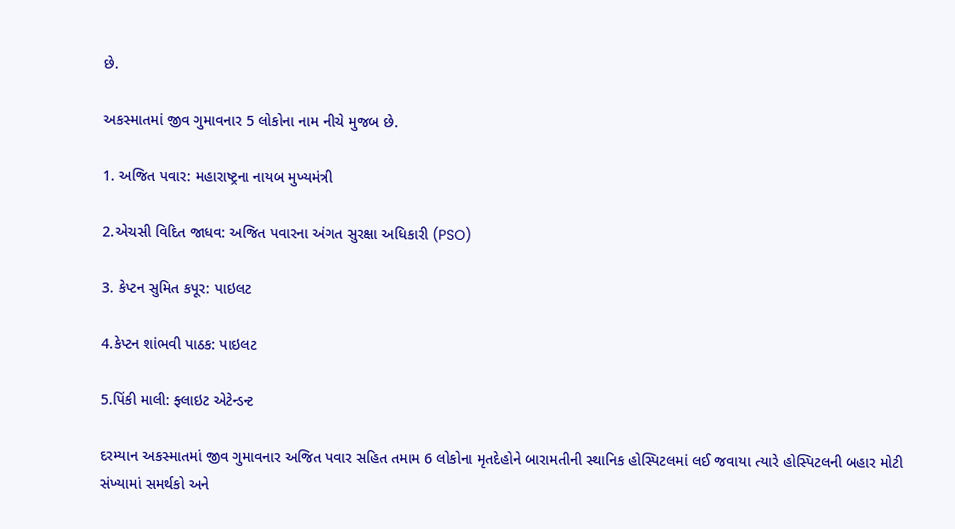છે.

અકસ્માતમાં જીવ ગુમાવનાર 5 લોકોના નામ નીચે મુજબ છે.

1. અજિત પવાર: મહારાષ્ટ્રના નાયબ મુખ્યમંત્રી

2.એચસી વિદિત જાધવ: અજિત પવારના અંગત સુરક્ષા અધિકારી (PSO)

3. કેપ્ટન સુમિત કપૂર: પાઇલટ

4.કેપ્ટન શાંભવી પાઠક: પાઇલટ

5.પિંકી માલી: ફ્લાઇટ એટેન્ડન્ટ

દરમ્યાન અકસ્માતમાં જીવ ગુમાવનાર અજિત પવાર સહિત તમામ 6 લોકોના મૃતદેહોને બારામતીની સ્થાનિક હોસ્પિટલમાં લઈ જવાયા ત્યારે હોસ્પિટલની બહાર મોટી સંખ્યામાં સમર્થકો અને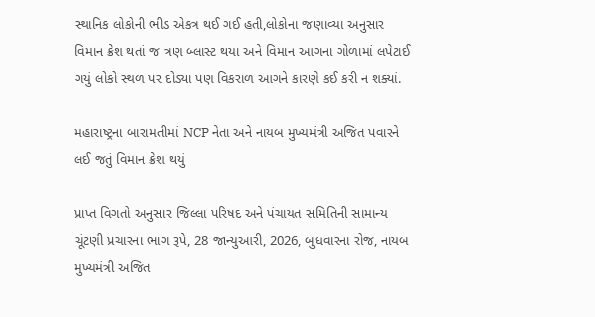સ્થાનિક લોકોની ભીડ એકત્ર થઈ ગઈ હતી,લોકોના જણાવ્યા અનુસાર વિમાન ક્રેશ થતાં જ ત્રણ બ્લાસ્ટ થયા અને વિમાન આગના ગોળામાં લપેટાઈ ગયું લોકો સ્થળ પર દોડ્યા પણ વિકરાળ આગને કારણે કઈ કરી ન શક્યાં.

મહારાષ્ટ્રના બારામતીમાં NCP નેતા અને નાયબ મુખ્યમંત્રી અજિત પવારને લઈ જતું વિમાન ક્રેશ થયું

પ્રાપ્ત વિગતો અનુસાર જિલ્લા પરિષદ અને પંચાયત સમિતિની સામાન્ય ચૂંટણી પ્રચારના ભાગ રૂપે, 28 જાન્યુઆરી, 2026, બુધવારના રોજ, નાયબ મુખ્યમંત્રી અજિત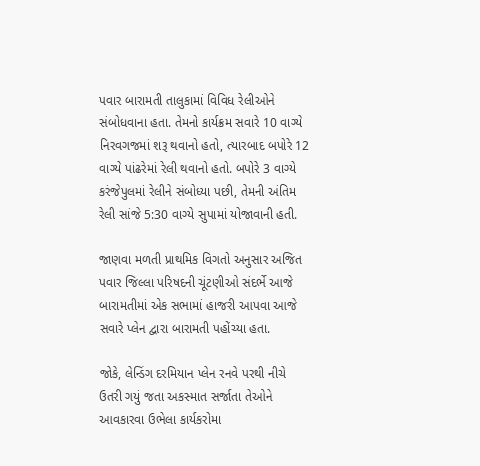પવાર બારામતી તાલુકામાં વિવિધ રેલીઓને સંબોધવાના હતા. તેમનો કાર્યક્રમ સવારે 10 વાગ્યે નિરવગજમાં શરૂ થવાનો હતો, ત્યારબાદ બપોરે 12 વાગ્યે પાંઢરેમાં રેલી થવાનો હતો. બપોરે 3 વાગ્યે કરંજેપુલમાં રેલીને સંબોધ્યા પછી, તેમની અંતિમ રેલી સાંજે 5:30 વાગ્યે સુપામાં યોજાવાની હતી.

જાણવા મળતી પ્રાથમિક વિગતો અનુસાર અજિત પવાર જિલ્લા પરિષદની ચૂંટણીઓ સંદર્ભે આજે બારામતીમાં એક સભામાં હાજરી આપવા આજે સવારે પ્લેન દ્વારા બારામતી પહોંચ્યા હતા.

જોકે, લેન્ડિંગ દરમિયાન પ્લેન રનવે પરથી નીચે ઉતરી ગયું જતા અકસ્માત સર્જાતા તેઓને આવકારવા ઉભેલા કાર્યકરોમા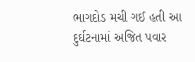ભાગદોડ મચી ગઈ હતી આ દુર્ઘટનામાં અજિત પવાર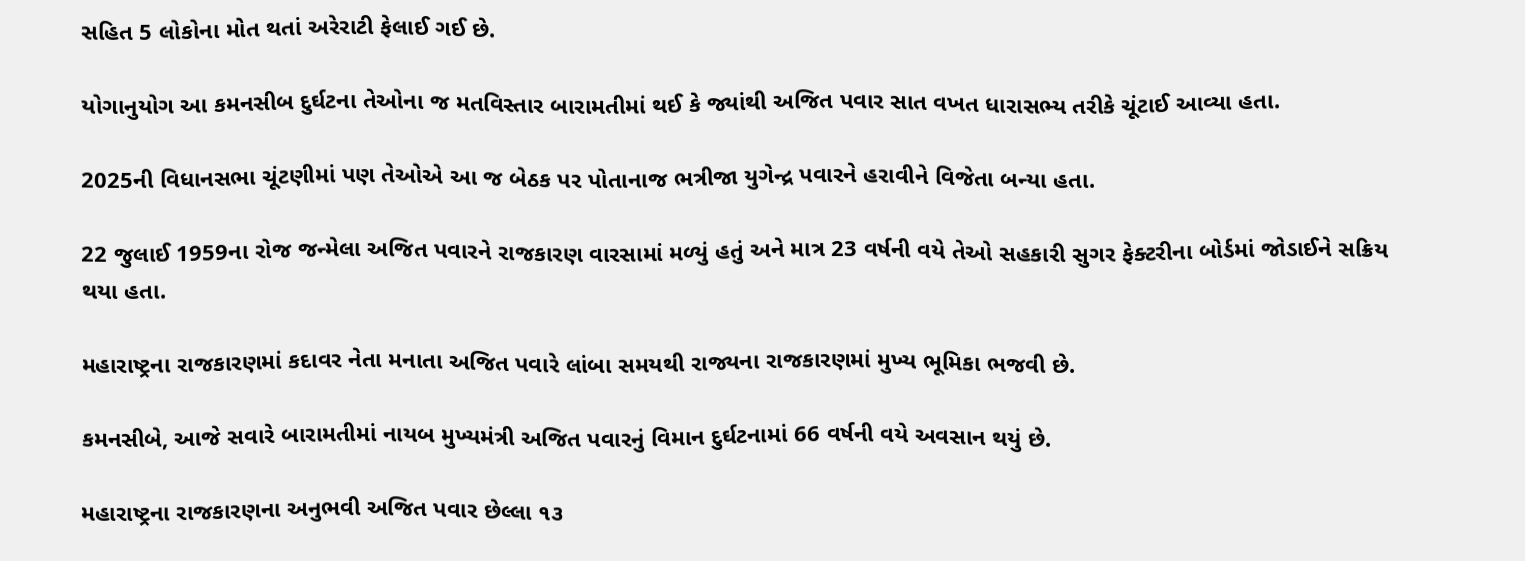સહિત 5 લોકોના મોત થતાં અરેરાટી ફેલાઈ ગઈ છે.

યોગાનુયોગ આ કમનસીબ દુર્ઘટના તેઓના જ મતવિસ્તાર બારામતીમાં થઈ કે જ્યાંથી અજિત પવાર સાત વખત ધારાસભ્ય તરીકે ચૂંટાઈ આવ્યા હતા.

2025ની વિધાનસભા ચૂંટણીમાં પણ તેઓએ આ જ બેઠક પર પોતાનાજ ભત્રીજા યુગેન્દ્ર પવારને હરાવીને વિજેતા બન્યા હતા.

22 જુલાઈ 1959ના રોજ જન્મેલા અજિત પવારને રાજકારણ વારસામાં મળ્યું હતું અને માત્ર 23 વર્ષની વયે તેઓ સહકારી સુગર ફેક્ટરીના બોર્ડમાં જોડાઈને સક્રિય થયા હતા.

મહારાષ્ટ્રના રાજકારણમાં કદાવર નેતા મનાતા અજિત પવારે લાંબા સમયથી રાજ્યના રાજકારણમાં મુખ્ય ભૂમિકા ભજવી છે.

કમનસીબે, આજે સવારે બારામતીમાં નાયબ મુખ્યમંત્રી અજિત પવારનું વિમાન દુર્ઘટનામાં 66 વર્ષની વયે અવસાન થયું છે.

મહારાષ્ટ્રના રાજકારણના અનુભવી અજિત પવાર છેલ્લા ૧૩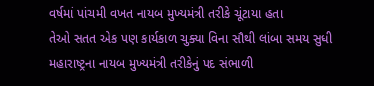વર્ષમાં પાંચમી વખત નાયબ મુખ્યમંત્રી તરીકે ચૂંટાયા હતા
તેઓ સતત એક પણ કાર્યકાળ ચુક્યા વિના સૌથી લાંબા સમય સુધી મહારાષ્ટ્રના નાયબ મુખ્યમંત્રી તરીકેનું પદ સંભાળી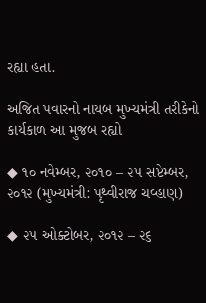રહ્યા હતા.

અજિત પવારનો નાયબ મુખ્યમંત્રી તરીકેનો કાર્યકાળ આ મુજબ રહ્યો

◆ ૧૦ નવેમ્બર, ૨૦૧૦ – ૨૫ સપ્ટેમ્બર, ૨૦૧૨ (મુખ્યમંત્રી: પૃથ્વીરાજ ચવ્હાણ)

◆ ૨૫ ઓક્ટોબર, ૨૦૧૨ – ૨૬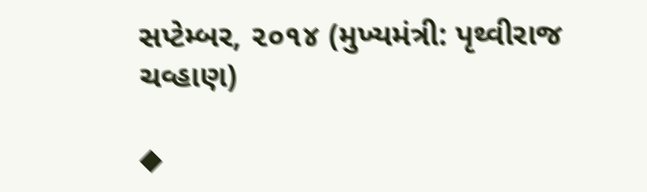સપ્ટેમ્બર, ૨૦૧૪ (મુખ્યમંત્રી: પૃથ્વીરાજ ચવ્હાણ)

◆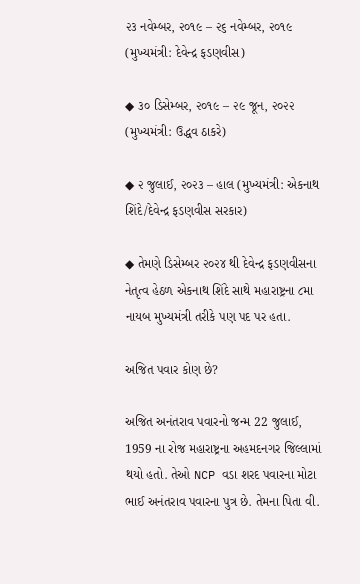૨૩ નવેમ્બર, ૨૦૧૯ – ૨૬ નવેમ્બર, ૨૦૧૯ (મુખ્યમંત્રી: દેવેન્દ્ર ફડણવીસ)

◆ ૩૦ ડિસેમ્બર, ૨૦૧૯ – ૨૯ જૂન, ૨૦૨૨ (મુખ્યમંત્રી: ઉદ્ધવ ઠાકરે)

◆ ૨ જુલાઈ, ૨૦૨૩ – હાલ (મુખ્યમંત્રી: એકનાથ શિંદે/દેવેન્દ્ર ફડણવીસ સરકાર)

◆ તેમણે ડિસેમ્બર ૨૦૨૪ થી દેવેન્દ્ર ફડણવીસના નેતૃત્વ હેઠળ એકનાથ શિંદે સાથે મહારાષ્ટ્રના ૮મા નાયબ મુખ્યમંત્રી તરીકે પણ પદ પર હતા.

અજિત પવાર કોણ છે?

અજિત અનંતરાવ પવારનો જન્મ 22 જુલાઈ, 1959 ના રોજ મહારાષ્ટ્રના અહમદનગર જિલ્લામાં થયો હતો. તેઓ NCP વડા શરદ પવારના મોટા ભાઈ અનંતરાવ પવારના પુત્ર છે. તેમના પિતા વી.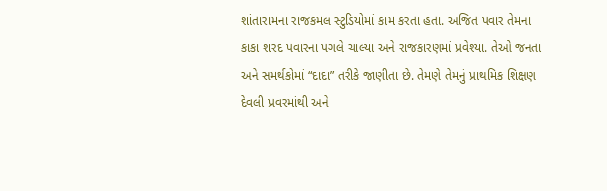શાંતારામના રાજકમલ સ્ટુડિયોમાં કામ કરતા હતા. અજિત પવાર તેમના કાકા શરદ પવારના પગલે ચાલ્યા અને રાજકારણમાં પ્રવેશ્યા. તેઓ જનતા અને સમર્થકોમાં “દાદા” તરીકે જાણીતા છે. તેમણે તેમનું પ્રાથમિક શિક્ષણ દેવલી પ્રવરમાંથી અને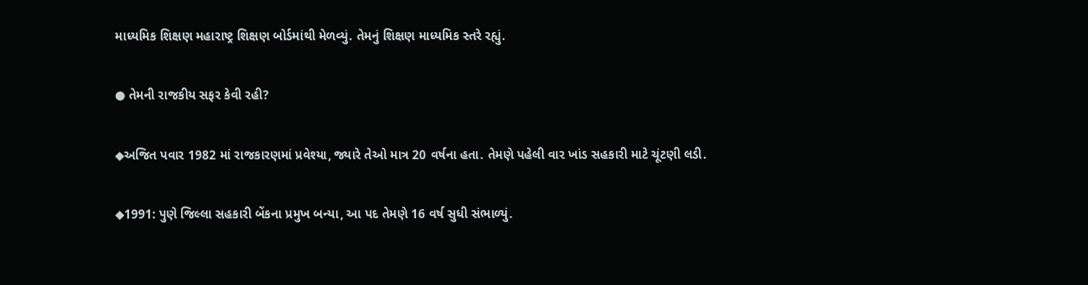માધ્યમિક શિક્ષણ મહારાષ્ટ્ર શિક્ષણ બોર્ડમાંથી મેળવ્યું. તેમનું શિક્ષણ માધ્યમિક સ્તરે રહ્યું.

● તેમની રાજકીય સફર કેવી રહી?

◆અજિત પવાર 1982 માં રાજકારણમાં પ્રવેશ્યા, જ્યારે તેઓ માત્ર 20 વર્ષના હતા. તેમણે પહેલી વાર ખાંડ સહકારી માટે ચૂંટણી લડી.

◆1991: પુણે જિલ્લા સહકારી બેંકના પ્રમુખ બન્યા, આ પદ તેમણે 16 વર્ષ સુધી સંભાળ્યું.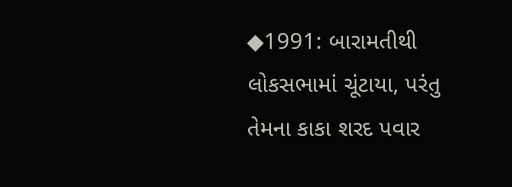◆1991: બારામતીથી લોકસભામાં ચૂંટાયા, પરંતુ તેમના કાકા શરદ પવાર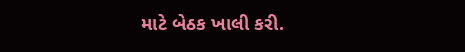માટે બેઠક ખાલી કરી.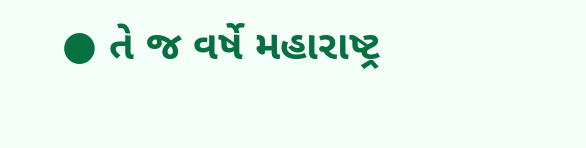● તે જ વર્ષે મહારાષ્ટ્ર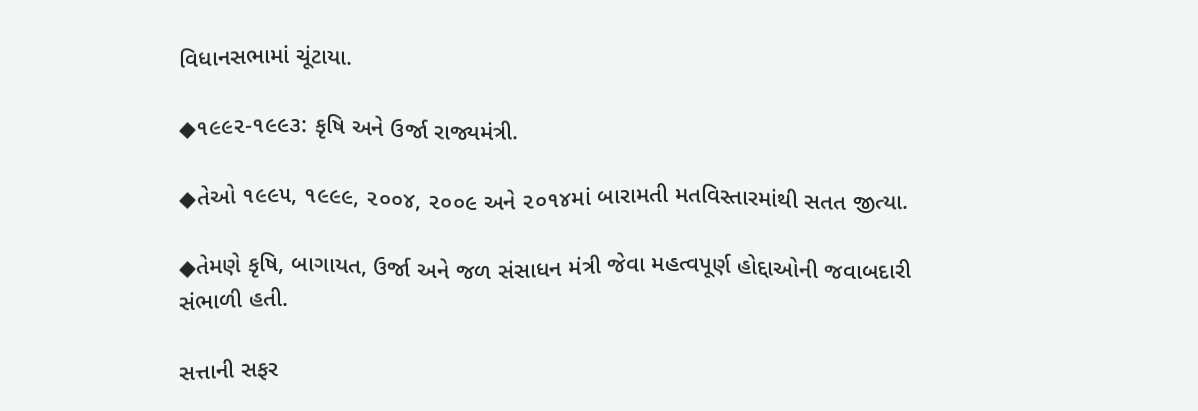વિધાનસભામાં ચૂંટાયા.

◆૧૯૯૨-૧૯૯૩: કૃષિ અને ઉર્જા રાજ્યમંત્રી.

◆તેઓ ૧૯૯૫, ૧૯૯૯, ૨૦૦૪, ૨૦૦૯ અને ૨૦૧૪માં બારામતી મતવિસ્તારમાંથી સતત જીત્યા.

◆તેમણે કૃષિ, બાગાયત, ઉર્જા અને જળ સંસાધન મંત્રી જેવા મહત્વપૂર્ણ હોદ્દાઓની જવાબદારી સંભાળી હતી.

સત્તાની સફર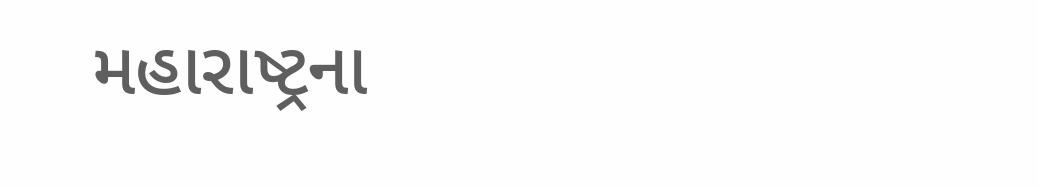મહારાષ્ટ્રના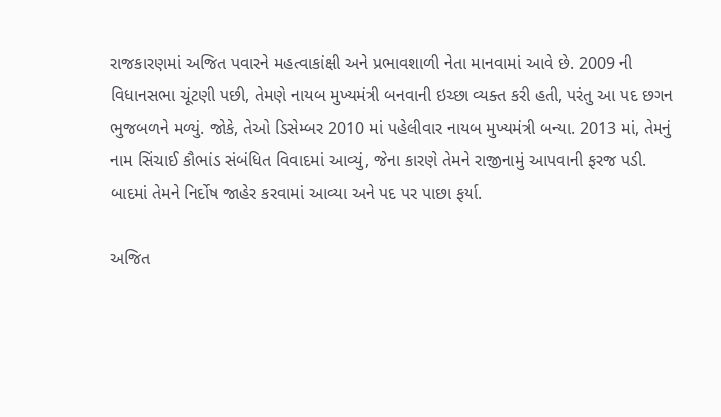રાજકારણમાં અજિત પવારને મહત્વાકાંક્ષી અને પ્રભાવશાળી નેતા માનવામાં આવે છે. 2009 ની વિધાનસભા ચૂંટણી પછી, તેમણે નાયબ મુખ્યમંત્રી બનવાની ઇચ્છા વ્યક્ત કરી હતી, પરંતુ આ પદ છગન ભુજબળને મળ્યું. જોકે, તેઓ ડિસેમ્બર 2010 માં પહેલીવાર નાયબ મુખ્યમંત્રી બન્યા. 2013 માં, તેમનું નામ સિંચાઈ કૌભાંડ સંબંધિત વિવાદમાં આવ્યું, જેના કારણે તેમને રાજીનામું આપવાની ફરજ પડી. બાદમાં તેમને નિર્દોષ જાહેર કરવામાં આવ્યા અને પદ પર પાછા ફર્યા.

અજિત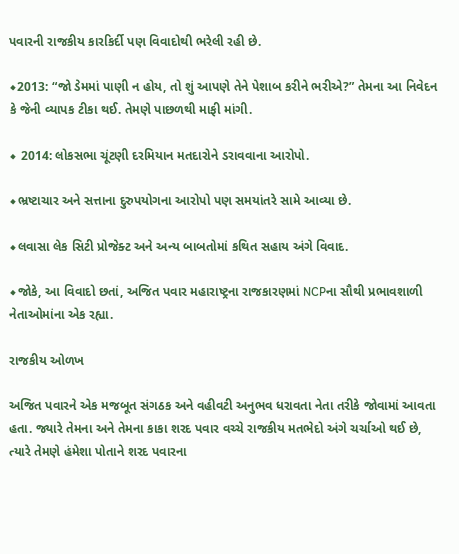પવારની રાજકીય કારકિર્દી પણ વિવાદોથી ભરેલી રહી છે.

◆2013: “જો ડેમમાં પાણી ન હોય, તો શું આપણે તેને પેશાબ કરીને ભરીએ?” તેમના આ નિવેદન કે જેની વ્યાપક ટીકા થઈ. તેમણે પાછળથી માફી માંગી.

◆ 2014: લોકસભા ચૂંટણી દરમિયાન મતદારોને ડરાવવાના આરોપો.

◆ભ્રષ્ટાચાર અને સત્તાના દુરુપયોગના આરોપો પણ સમયાંતરે સામે આવ્યા છે.

◆લવાસા લેક સિટી પ્રોજેક્ટ અને અન્ય બાબતોમાં કથિત સહાય અંગે વિવાદ.

◆જોકે, આ વિવાદો છતાં, અજિત પવાર મહારાષ્ટ્રના રાજકારણમાં NCPના સૌથી પ્રભાવશાળી નેતાઓમાંના એક રહ્યા.

રાજકીય ઓળખ

અજિત પવારને એક મજબૂત સંગઠક અને વહીવટી અનુભવ ધરાવતા નેતા તરીકે જોવામાં આવતા હતા. જ્યારે તેમના અને તેમના કાકા શરદ પવાર વચ્ચે રાજકીય મતભેદો અંગે ચર્ચાઓ થઈ છે, ત્યારે તેમણે હંમેશા પોતાને શરદ પવારના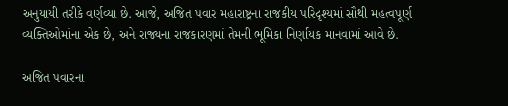અનુયાયી તરીકે વર્ણવ્યા છે. આજે, અજિત પવાર મહારાષ્ટ્રના રાજકીય પરિદૃશ્યમાં સૌથી મહત્વપૂર્ણ વ્યક્તિઓમાંના એક છે, અને રાજ્યના રાજકારણમાં તેમની ભૂમિકા નિર્ણાયક માનવામાં આવે છે.

અજિત પવારના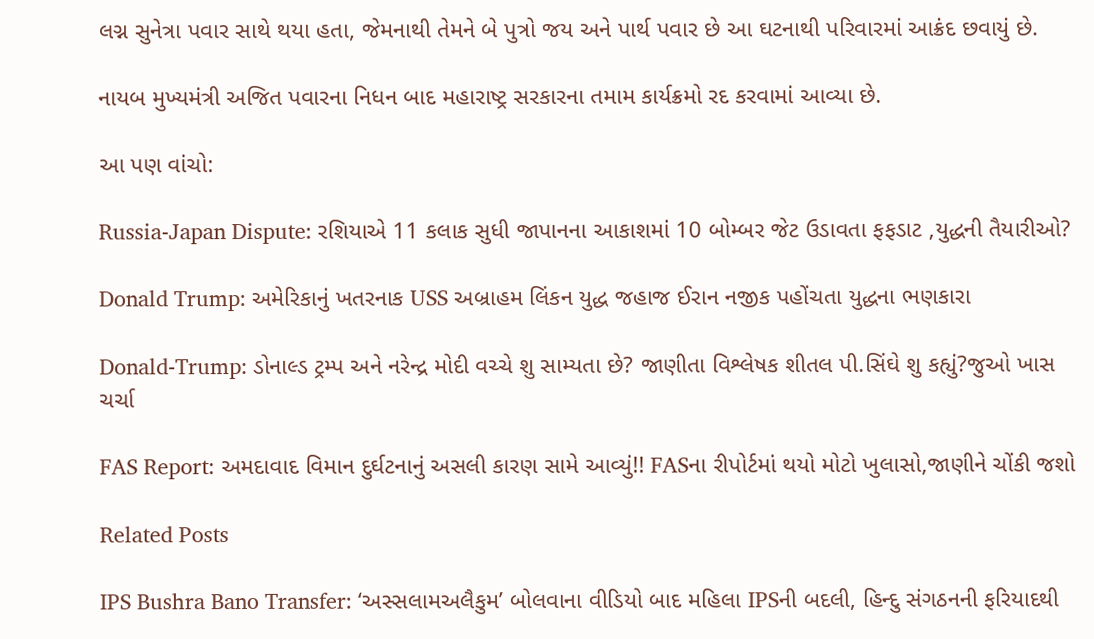લગ્ન સુનેત્રા પવાર સાથે થયા હતા, જેમનાથી તેમને બે પુત્રો જય અને પાર્થ પવાર છે આ ઘટનાથી પરિવારમાં આક્રંદ છવાયું છે.

નાયબ મુખ્યમંત્રી અજિત પવારના નિધન બાદ મહારાષ્ટ્ર સરકારના તમામ કાર્યક્રમો રદ કરવામાં આવ્યા છે.

આ પણ વાંચો:

Russia-Japan Dispute: રશિયાએ 11 કલાક સુધી જાપાનના આકાશમાં 10 બોમ્બર જેટ ઉડાવતા ફફડાટ ,યુદ્ધની તૈયારીઓ?

Donald Trump: અમેરિકાનું ખતરનાક USS અબ્રાહમ લિંકન યુદ્ધ જહાજ ઈરાન નજીક પહોંચતા યુદ્ધના ભણકારા

Donald-Trump: ડોનાલ્ડ ટ્રમ્પ અને નરેન્દ્ર મોદી વચ્ચે શુ સામ્યતા છે? જાણીતા વિશ્લેષક શીતલ પી.સિંઘે શુ કહ્યું?જુઓ ખાસ ચર્ચા

FAS Report: અમદાવાદ વિમાન દુર્ઘટનાનું અસલી કારણ સામે આવ્યું!! FASના રીપોર્ટમાં થયો મોટો ખુલાસો,જાણીને ચોંકી જશો

Related Posts

IPS Bushra Bano Transfer: ‘અસ્સલામઅલૈકુમ’ બોલવાના વીડિયો બાદ મહિલા IPSની બદલી, હિન્દુ સંગઠનની ફરિયાદથી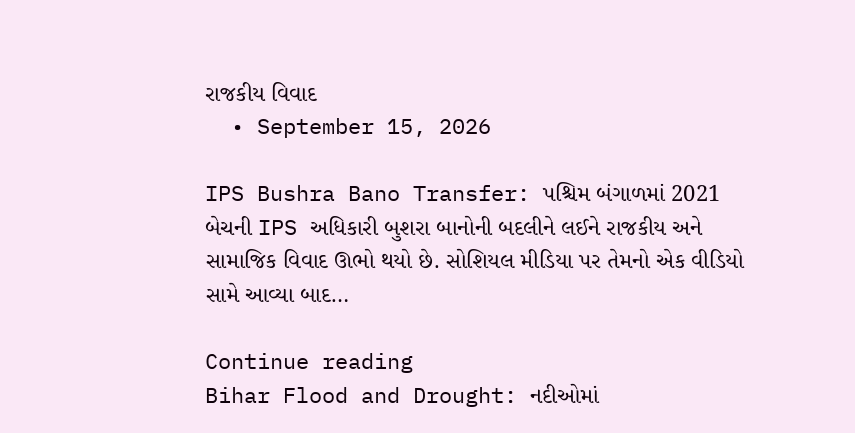રાજકીય વિવાદ
  • September 15, 2026

IPS Bushra Bano Transfer: પશ્ચિમ બંગાળમાં 2021 બેચની IPS અધિકારી બુશરા બાનોની બદલીને લઈને રાજકીય અને સામાજિક વિવાદ ઊભો થયો છે. સોશિયલ મીડિયા પર તેમનો એક વીડિયો સામે આવ્યા બાદ…

Continue reading
Bihar Flood and Drought: નદીઓમાં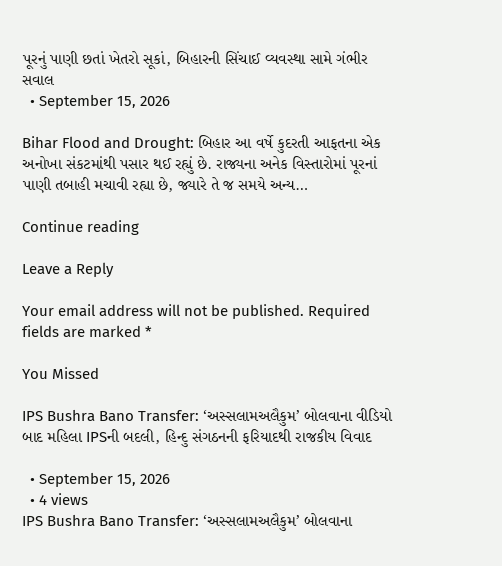પૂરનું પાણી છતાં ખેતરો સૂકાં, બિહારની સિંચાઈ વ્યવસ્થા સામે ગંભીર સવાલ
  • September 15, 2026

Bihar Flood and Drought: બિહાર આ વર્ષે કુદરતી આફતના એક અનોખા સંકટમાંથી પસાર થઈ રહ્યું છે. રાજ્યના અનેક વિસ્તારોમાં પૂરનાં પાણી તબાહી મચાવી રહ્યા છે, જ્યારે તે જ સમયે અન્ય…

Continue reading

Leave a Reply

Your email address will not be published. Required fields are marked *

You Missed

IPS Bushra Bano Transfer: ‘અસ્સલામઅલૈકુમ’ બોલવાના વીડિયો બાદ મહિલા IPSની બદલી, હિન્દુ સંગઠનની ફરિયાદથી રાજકીય વિવાદ

  • September 15, 2026
  • 4 views
IPS Bushra Bano Transfer: ‘અસ્સલામઅલૈકુમ’ બોલવાના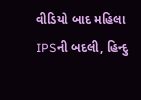વીડિયો બાદ મહિલા IPSની બદલી, હિન્દુ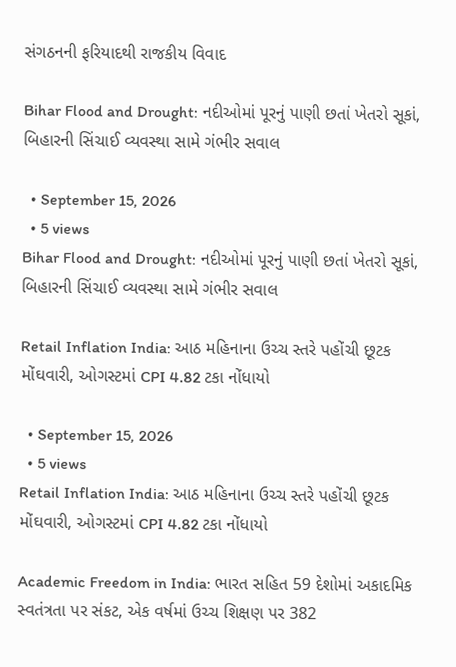સંગઠનની ફરિયાદથી રાજકીય વિવાદ

Bihar Flood and Drought: નદીઓમાં પૂરનું પાણી છતાં ખેતરો સૂકાં, બિહારની સિંચાઈ વ્યવસ્થા સામે ગંભીર સવાલ

  • September 15, 2026
  • 5 views
Bihar Flood and Drought: નદીઓમાં પૂરનું પાણી છતાં ખેતરો સૂકાં, બિહારની સિંચાઈ વ્યવસ્થા સામે ગંભીર સવાલ

Retail Inflation India: આઠ મહિનાના ઉચ્ચ સ્તરે પહોંચી છૂટક મોંઘવારી, ઓગસ્ટમાં CPI 4.82 ટકા નોંધાયો

  • September 15, 2026
  • 5 views
Retail Inflation India: આઠ મહિનાના ઉચ્ચ સ્તરે પહોંચી છૂટક મોંઘવારી, ઓગસ્ટમાં CPI 4.82 ટકા નોંધાયો

Academic Freedom in India: ભારત સહિત 59 દેશોમાં અકાદમિક સ્વતંત્રતા પર સંકટ, એક વર્ષમાં ઉચ્ચ શિક્ષણ પર 382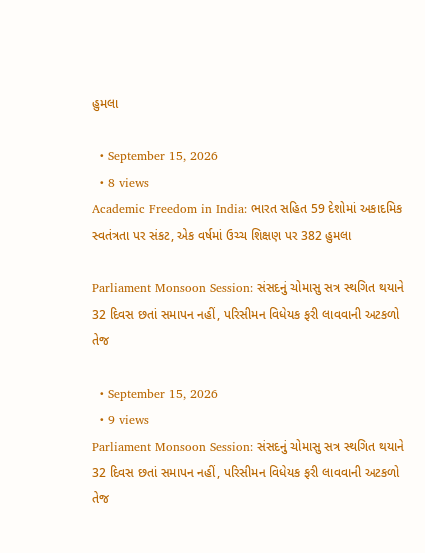હુમલા

  • September 15, 2026
  • 8 views
Academic Freedom in India: ભારત સહિત 59 દેશોમાં અકાદમિક સ્વતંત્રતા પર સંકટ, એક વર્ષમાં ઉચ્ચ શિક્ષણ પર 382 હુમલા

Parliament Monsoon Session: સંસદનું ચોમાસુ સત્ર સ્થગિત થયાને 32 દિવસ છતાં સમાપન નહીં, પરિસીમન વિધેયક ફરી લાવવાની અટકળો તેજ

  • September 15, 2026
  • 9 views
Parliament Monsoon Session: સંસદનું ચોમાસુ સત્ર સ્થગિત થયાને 32 દિવસ છતાં સમાપન નહીં, પરિસીમન વિધેયક ફરી લાવવાની અટકળો તેજ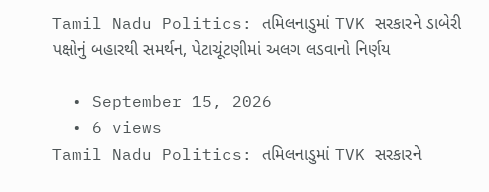Tamil Nadu Politics: તમિલનાડુમાં TVK સરકારને ડાબેરી પક્ષોનું બહારથી સમર્થન, પેટાચૂંટણીમાં અલગ લડવાનો નિર્ણય

  • September 15, 2026
  • 6 views
Tamil Nadu Politics: તમિલનાડુમાં TVK સરકારને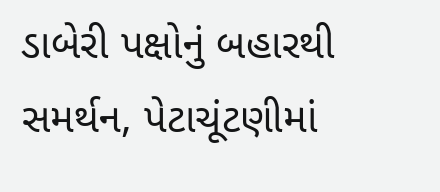ડાબેરી પક્ષોનું બહારથી સમર્થન, પેટાચૂંટણીમાં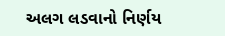અલગ લડવાનો નિર્ણય